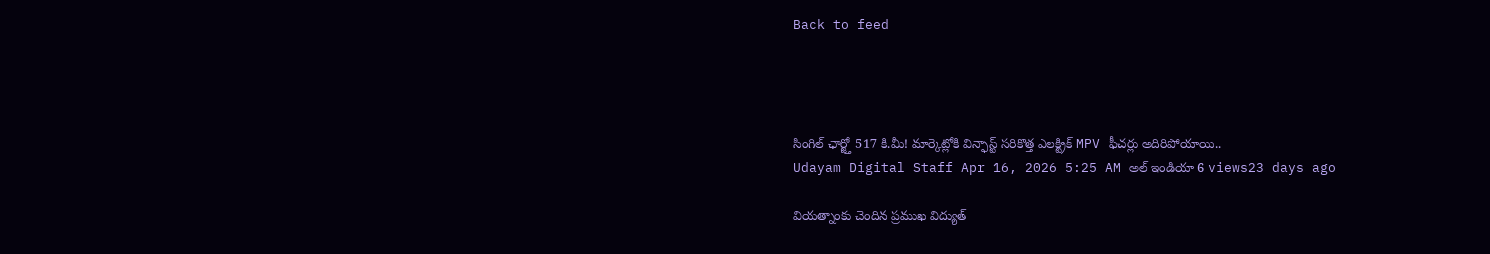Back to feed




సింగిల్ ఛార్జ్తో 517 కి.మీ! మార్కెట్లోకి విన్ఫాస్ట్ సరికొత్త ఎలక్ట్రిక్ MPV ఫీచర్లు అదిరిపోయాయి..
Udayam Digital Staff Apr 16, 2026 5:25 AM అల్ ఇండియా 6 views23 days ago

వియత్నాంకు చెందిన ప్రముఖ విద్యుత్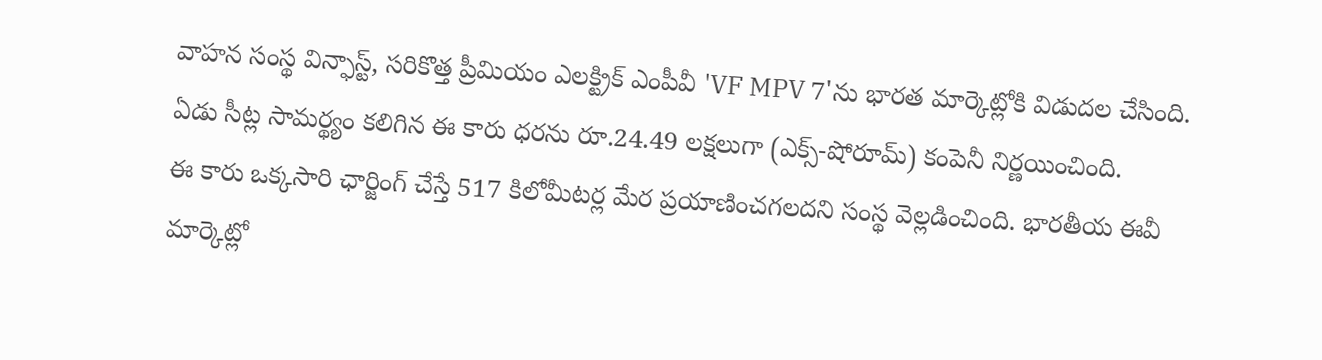వాహన సంస్థ విన్ఫాస్ట్, సరికొత్త ప్రీమియం ఎలక్ట్రిక్ ఎంపీవీ 'VF MPV 7'ను భారత మార్కెట్లోకి విడుదల చేసింది. ఏడు సీట్ల సామర్థ్యం కలిగిన ఈ కారు ధరను రూ.24.49 లక్షలుగా (ఎక్స్-షోరూమ్) కంపెనీ నిర్ణయించింది.
ఈ కారు ఒక్కసారి ఛార్జింగ్ చేస్తే 517 కిలోమీటర్ల మేర ప్రయాణించగలదని సంస్థ వెల్లడించింది. భారతీయ ఈవీ మార్కెట్లో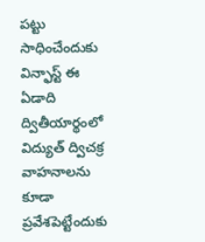పట్టు సాధించేందుకు విన్ఫాస్ట్ ఈ ఏడాది ద్వితీయార్థంలో విద్యుత్ ద్విచక్ర వాహనాలను కూడా ప్రవేశపెట్టేందుకు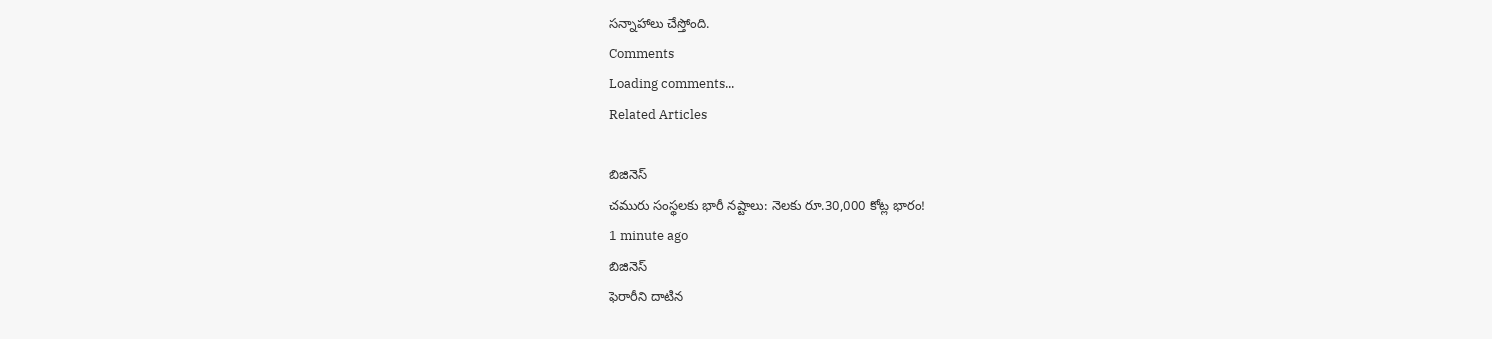సన్నాహాలు చేస్తోంది.
Comments
Loading comments...
Related Articles

బిజినెస్
చమురు సంస్థలకు భారీ నష్టాలు: నెలకు రూ.30,000 కోట్ల భారం!
1 minute ago
బిజినెస్
ఫెరారీని దాటిన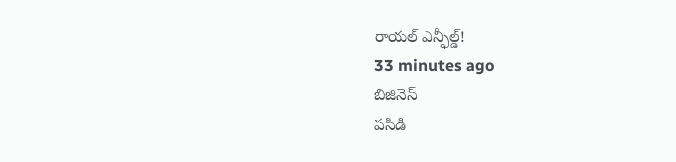రాయల్ ఎన్ఫీల్డ్!
33 minutes ago
బిజినెస్
పసిడి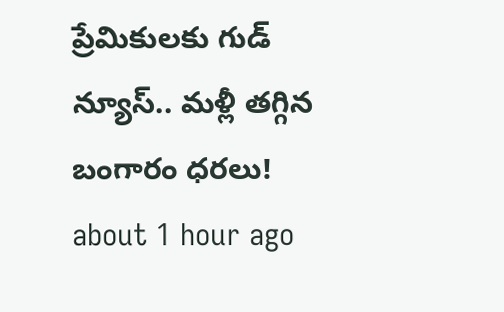ప్రేమికులకు గుడ్ న్యూస్.. మళ్లీ తగ్గిన బంగారం ధరలు!
about 1 hour ago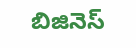బిజినెస్